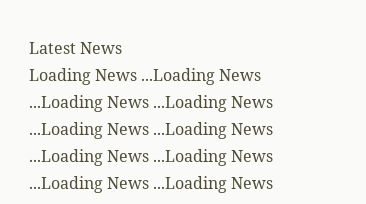Latest News
Loading News ...Loading News ...Loading News ...Loading News ...Loading News ...Loading News ...Loading News ...Loading News ...Loading News ...Loading News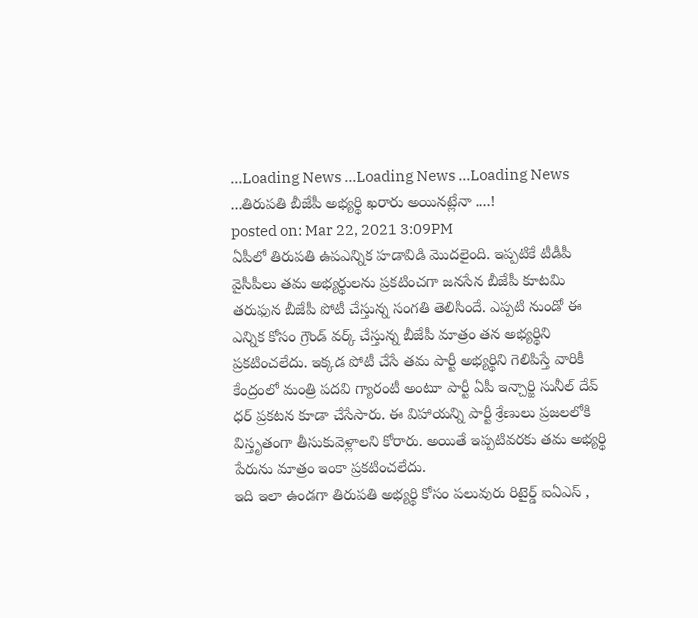...Loading News ...Loading News ...Loading News ...తిరుపతి బీజేపీ అభ్యర్థి ఖరారు అయినట్లేనా ....!
posted on: Mar 22, 2021 3:09PM
ఏపీలో తిరుపతి ఉపఎన్నిక హడావిడి మొదలైంది. ఇప్పటికే టీడీపీ వైసీపీలు తమ అభ్యర్థులను ప్రకటించగా జనసేన బీజేపీ కూటమి తరుఫున బీజేపీ పోటీ చేస్తున్న సంగతి తెలిసిందే. ఎప్పటి నుండో ఈ ఎన్నిక కోసం గ్రౌండ్ వర్క్ చేస్తున్న బీజేపీ మాత్రం తన అభ్యర్థిని ప్రకటించలేదు. ఇక్కడ పోటీ చేసే తమ పార్టీ అభ్యర్థిని గెలిపిస్తే వారికీ కేంద్రంలో మంత్రి పదవి గ్యారంటీ అంటూ పార్టీ ఏపీ ఇన్చార్జి సునీల్ దేవ్ ధర్ ప్రకటన కూడా చేసేసారు. ఈ విహాయన్ని పార్టీ శ్రేణులు ప్రజలలోకి విస్తృతంగా తీసుకువెళ్లాలని కోరారు. అయితే ఇప్పటివరకు తమ అభ్యర్థి పేరును మాత్రం ఇంకా ప్రకటించలేదు.
ఇది ఇలా ఉండగా తిరుపతి అభ్యర్థి కోసం పలువురు రిటైర్డ్ ఐఏఎస్ ,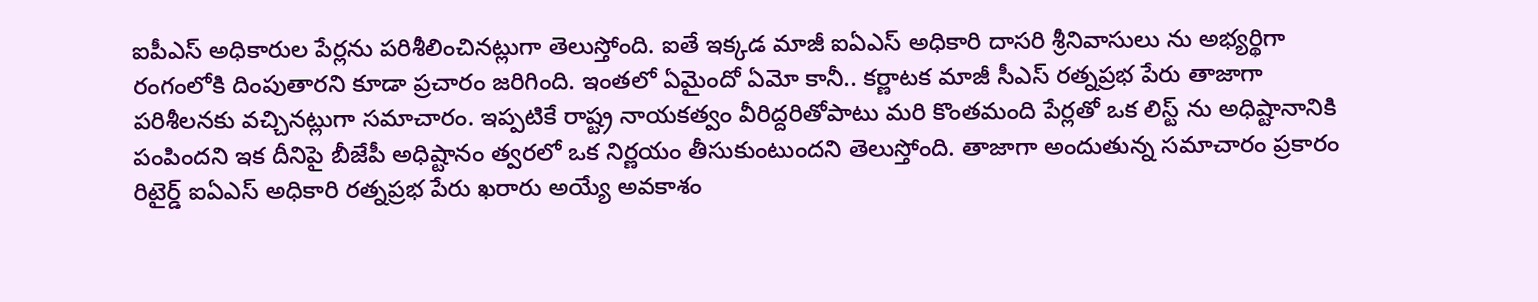ఐపీఎస్ అధికారుల పేర్లను పరిశీలించినట్లుగా తెలుస్తోంది. ఐతే ఇక్కడ మాజీ ఐఏఎస్ అధికారి దాసరి శ్రీనివాసులు ను అభ్యర్థిగా రంగంలోకి దింపుతారని కూడా ప్రచారం జరిగింది. ఇంతలో ఏమైందో ఏమో కానీ.. కర్ణాటక మాజీ సీఎస్ రత్నప్రభ పేరు తాజాగా పరిశీలనకు వచ్చినట్లుగా సమాచారం. ఇప్పటికే రాష్ట్ర నాయకత్వం వీరిద్దరితోపాటు మరి కొంతమంది పేర్లతో ఒక లిస్ట్ ను అధిష్టానానికి పంపిందని ఇక దీనిపై బీజేపీ అధిష్టానం త్వరలో ఒక నిర్ణయం తీసుకుంటుందని తెలుస్తోంది. తాజాగా అందుతున్న సమాచారం ప్రకారం రిటైర్డ్ ఐఏఎస్ అధికారి రత్నప్రభ పేరు ఖరారు అయ్యే అవకాశం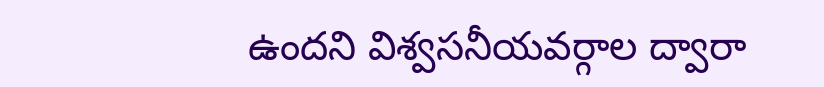ఉందని విశ్వసనీయవర్గాల ద్వారా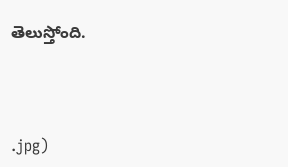తెలుస్తోంది.



.jpg)